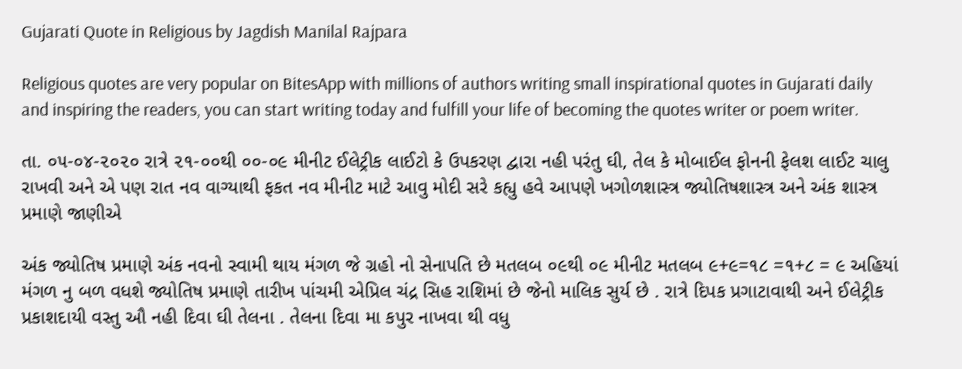Gujarati Quote in Religious by Jagdish Manilal Rajpara

Religious quotes are very popular on BitesApp with millions of authors writing small inspirational quotes in Gujarati daily and inspiring the readers, you can start writing today and fulfill your life of becoming the quotes writer or poem writer.

તા. ૦૫-૦૪-૨૦૨૦ રાત્રે ૨૧-૦૦થી ૦૦-૦૯ મીનીટ ઈલેટ્રીક લાઈટો કે ઉપકરણ દ્વારા નહી પરંતુ ઘી, તેલ કે મોબાઈલ ફોનની ફેલશ લાઈટ ચાલુ રાખવી અને એ પણ રાત નવ વાગ્યાથી ફકત નવ મીનીટ માટે આવુ મોદી સરે કહ્યુ હવે આપણે ખગોળશાસ્ત્ર જ્યોતિષશાસ્ત્ર અને અંક શાસ્ત્ર પ્રમાણે જાણીએ

અંક જ્યોતિષ પ્રમાણે અંક નવનો સ્વામી થાય મંગળ જે ગ્રહો નો સેનાપતિ છે મતલબ ૦૯થી ૦૯ મીનીટ મતલબ ૯+૯=૧૮ =૧+૮ = ૯ અહિયાં મંગળ નુ બળ વધશે જ્યોતિષ પ્રમાણે તારીખ પાંચમી એપ્રિલ ચંદ્ર સિહ રાશિમાં છે જેનો માલિક સુર્ય છે . રાત્રે દિપક પ્રગાટાવાથી અને ઈલેટ્રીક પ્રકાશદાયી વસ્તુ ઔ નહી દિવા ઘી તેલના . તેલના દિવા મા કપુર નાખવા થી વધુ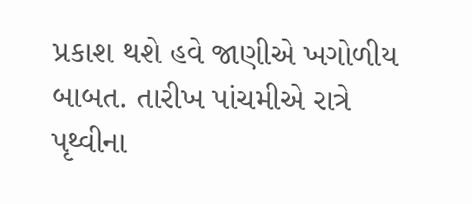પ્રકાશ થશે હવે જાણીએ ખગોળીય બાબત. તારીખ પાંચમીએ રાત્રે પૃથ્વીના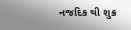નજદિક થી શુક્ર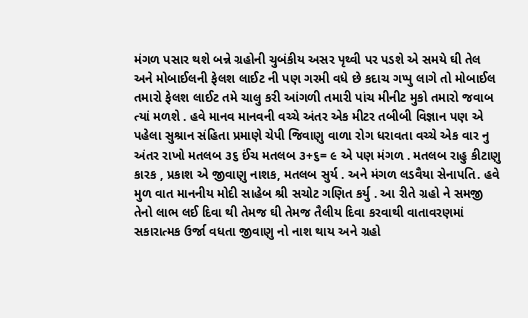મંગળ પસાર થશે બન્ને ગ્રહોની ચુબંકીય અસર પૃથ્વી પર પડશે એ સમયે ઘી તેલ અને મોબાઈલની ફેલશ લાઈટ ની પણ ગરમી વધે છે કદાચ ગપ્પુ લાગે તો મોબાઈલ તમારો ફેલશ લાઈટ તમે ચાલુ કરી આંગળી તમારી પાંચ મીનીટ મુકો તમારો જવાબ ત્યાં મળશે . હવે માનવ માનવની વચ્ચે અંતર એક મીટર તબીબી વિજ્ઞાન પણ એ પહેલા સુશ્રાન સંહિતા પ્રમાણે ચેપી જિવાણુ વાળા રોગ ધરાવતા વચ્ચે એક વાર નુ અંતર રાખો મતલબ ૩૬ ઈંચ મતલબ ૩+૬= ૯ એ પણ મંગળ . મતલબ રાહુ કીટાણુ કારક , પ્રકાશ એ જીવાણુ નાશક, મતલબ સુર્ય . અને મંગળ લડવૈયા સેનાપતિ. હવે મુળ વાત માનનીય મોદી સાહેબ શ્રી સચોટ ગણિત કર્યુ . આ રીતે ગ્રહો ને સમજી તેનો લાભ લઈ દિવા થી તેમજ ઘી તેમજ તૈલીય દિવા કરવાથી વાતાવરણમાં સકારાત્મક ઉર્જા વધતા જીવાણુ નો નાશ થાય અને ગ્રહો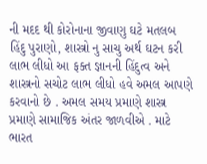ની મદદ થી કોરોનાના જીવાણુ ઘટે મતલબ હિંદુ પુરાણો, શાસ્ત્રો નુ સાચુ અર્થ ઘટન કરી લાભ લીધો આ ફક્ત જ્ઞાનની હિંદુત્વ અને શાસ્ત્રનો સચોટ લાભ લીધો હવે અમલ આપણે કરવાનો છે . અમલ સમય પ્રમાણે શાસ્ત્ર પ્રમાણે સામાજિક અંતર જાળવીએ . માટે ભારત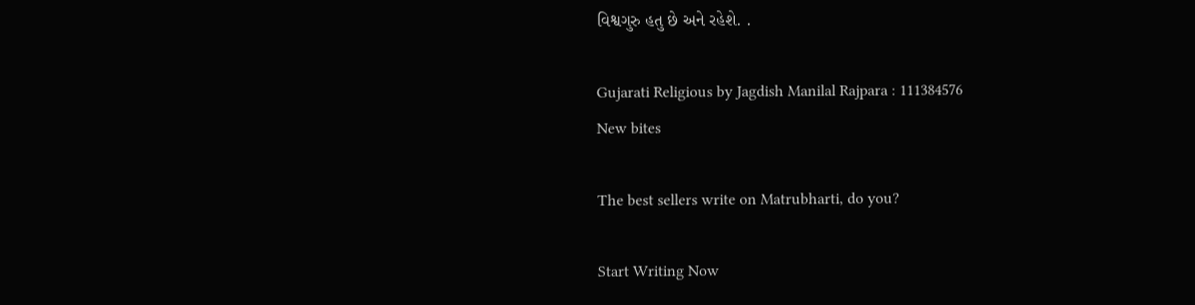વિશ્વગુરુ હતુ છે અને રહેશે. .

Gujarati Religious by Jagdish Manilal Rajpara : 111384576
New bites

The best sellers write on Matrubharti, do you?

Start Writing Now